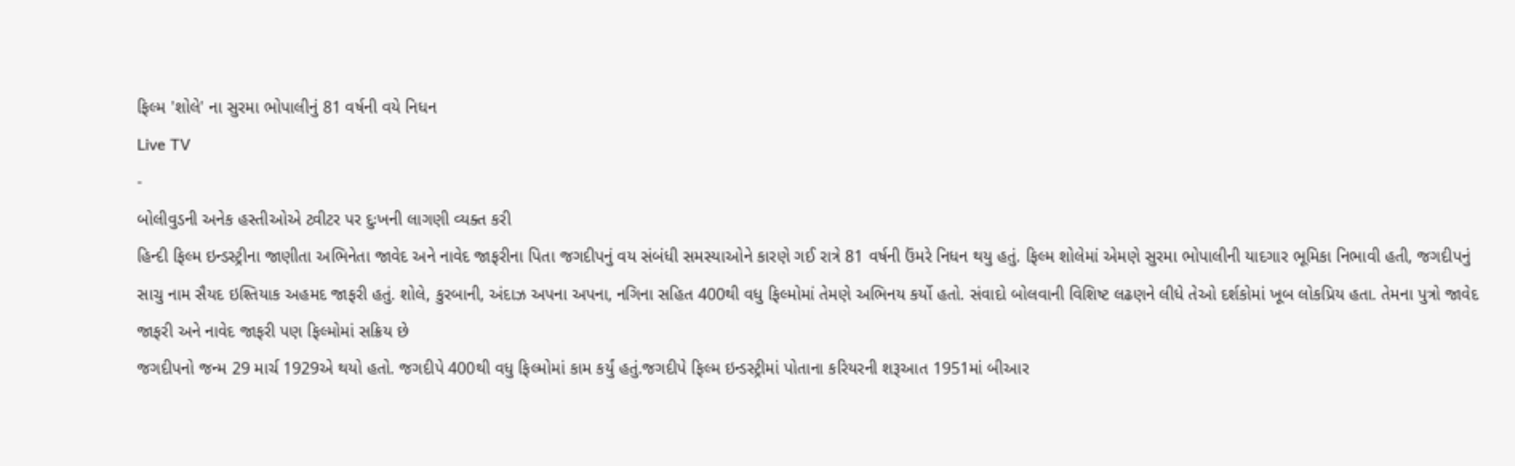ફિલ્મ 'શોલે' ના સુરમા ભોપાલીનું 81 વર્ષની વયે નિધન
Live TV
-
બોલીવુડની અનેક હસ્તીઓએ ટ્વીટર પર દુઃખની લાગણી વ્યક્ત કરી
હિન્દી ફિલ્મ ઇન્ડસ્ટ્રીના જાણીતા અભિનેતા જાવેદ અને નાવેદ જાફરીના પિતા જગદીપનું વય સંબંધી સમસ્યાઓને કારણે ગઈ રાત્રે 81 વર્ષની ઉંમરે નિધન થયુ હતું. ફિલ્મ શોલેમાં એમણે સુરમા ભોપાલીની યાદગાર ભૂમિકા નિભાવી હતી, જગદીપનું સાચુ નામ સૈયદ ઇશ્તિયાક અહમદ જાફરી હતું. શોલે, કુરબાની, અંદાઝ અપના અપના, નગિના સહિત 400થી વધુ ફિલ્મોમાં તેમણે અભિનય કર્યો હતો. સંવાદો બોલવાની વિશિષ્ટ લઢણને લીધે તેઓ દર્શકોમાં ખૂબ લોકપ્રિય હતા. તેમના પુત્રો જાવેદ જાફરી અને નાવેદ જાફરી પણ ફિલ્મોમાં સક્રિય છે
જગદીપનો જન્મ 29 માર્ચ 1929એ થયો હતો. જગદીપે 400થી વધુ ફિલ્મોમાં કામ કર્યું હતું.જગદીપે ફિલ્મ ઇન્ડસ્ટ્રીમાં પોતાના કરિયરની શરૂઆત 1951માં બીઆર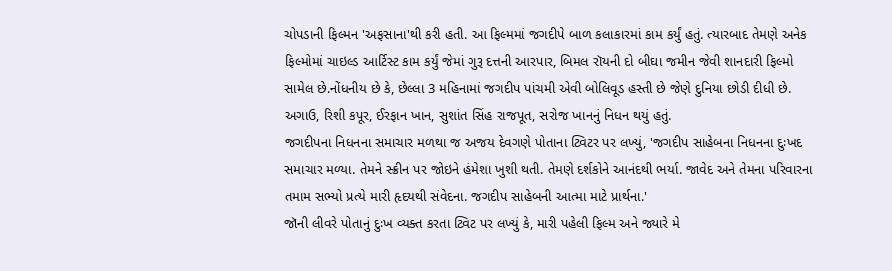ચોપડાની ફિલ્મન 'અફસાના'થી કરી હતી. આ ફિલ્મમાં જગદીપે બાળ કલાકારમાં કામ કર્યું હતું. ત્યારબાદ તેમણે અનેક ફિલ્મોમાં ચાઇલ્ડ આર્ટિસ્ટ કામ કર્યું જેમાં ગુરૂ દત્તની આરપાર, બિમલ રૉયની દો બીઘા જમીન જેવી શાનદારી ફિલ્મો સામેલ છે.નોંધનીય છે કે, છેલ્લા 3 મહિનામાં જગદીપ પાંચમી એવી બોલિવૂડ હસ્તી છે જેણે દુનિયા છોડી દીધી છે. અગાઉ, રિશી કપૂર, ઈરફાન ખાન, સુશાંત સિંહ રાજપૂત, સરોજ ખાનનું નિધન થયું હતું.
જગદીપના નિધનના સમાચાર મળથા જ અજય દેવગણે પોતાના ટ્વિટર પર લખ્યું, 'જગદીપ સાહેબના નિધનના દુઃખદ સમાચાર મળ્યા. તેમને સ્ક્રીન પર જોઇને હંમેશા ખુશી થતી. તેમણે દર્શકોને આનંદથી ભર્યા. જાવેદ અને તેમના પરિવારના તમામ સભ્યો પ્રત્યે મારી હૃદયથી સંવેદના. જગદીપ સાહેબની આત્મા માટે પ્રાર્થના.'
જૉની લીવરે પોતાનું દુઃખ વ્યક્ત કરતા ટ્વિટ પર લખ્યું કે, મારી પહેલી ફિલ્મ અને જ્યારે મે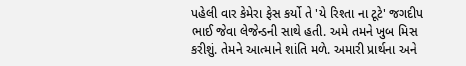પહેલી વાર કેમેરા ફેસ કર્યો તે 'યે રિશ્તા ના ટૂટે' જગદીપ ભાઈ જેવા લેજેન્ડની સાથે હતી. અમે તમને ખુબ મિસ કરીશું. તેમને આત્માને શાંતિ મળે. અમારી પ્રાર્થના અને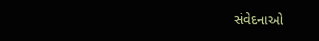સંવેદનાઓ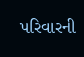પરિવારની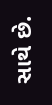સાથે છે.